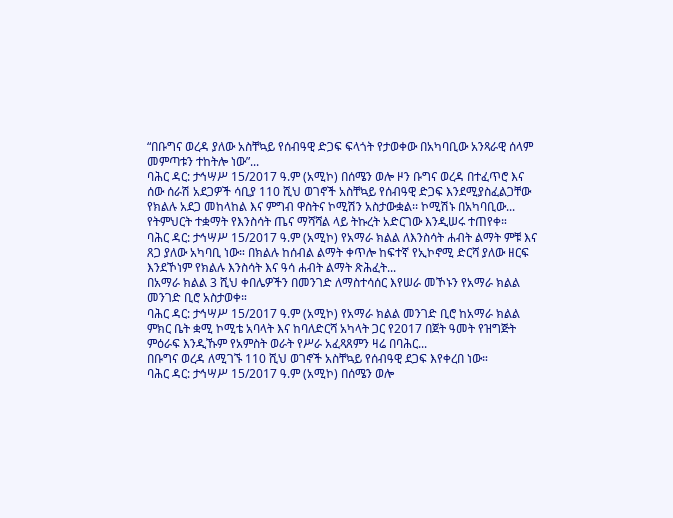“በቡግና ወረዳ ያለው አስቸኳይ የሰብዓዊ ድጋፍ ፍላጎት የታወቀው በአካባቢው አንጻራዊ ሰላም መምጣቱን ተከትሎ ነው”...
ባሕር ዳር: ታኅሣሥ 15/2017 ዓ.ም (አሚኮ) በሰሜን ወሎ ዞን ቡግና ወረዳ በተፈጥሮ እና ሰው ሰራሽ አደጋዎች ሳቢያ 110 ሺህ ወገኖች አስቸኳይ የሰብዓዊ ድጋፍ እንደሚያስፈልጋቸው የክልሉ አደጋ መከላከል እና ምግብ ዋስትና ኮሚሽን አስታውቋል፡፡ ኮሚሽኑ በአካባቢው...
የትምህርት ተቋማት የእንስሳት ጤና ማሻሻል ላይ ትኩረት አድርገው እንዲሠሩ ተጠየቀ።
ባሕር ዳር: ታኅሣሥ 15/2017 ዓ.ም (አሚኮ) የአማራ ክልል ለእንስሳት ሐብት ልማት ምቹ እና ጸጋ ያለው አካባቢ ነው። በክልሉ ከሰብል ልማት ቀጥሎ ከፍተኛ የኢኮኖሚ ድርሻ ያለው ዘርፍ እንደኾነም የክልሉ እንስሳት እና ዓሳ ሐብት ልማት ጽሕፈት...
በአማራ ክልል 3 ሺህ ቀበሌዎችን በመንገድ ለማስተሳሰር እየሠራ መኾኑን የአማራ ክልል መንገድ ቢሮ አስታወቀ።
ባሕር ዳር: ታኅሣሥ 15/2017 ዓ.ም (አሚኮ) የአማራ ክልል መንገድ ቢሮ ከአማራ ክልል ምክር ቤት ቋሚ ኮሚቴ አባላት እና ከባለድርሻ አካላት ጋር የ2017 በጀት ዓመት የዝግጅት ምዕራፍ እንዲኹም የአምስት ወራት የሥራ አፈጻጸምን ዛሬ በባሕር...
በቡግና ወረዳ ለሚገኙ 110 ሺህ ወገኖች አስቸኳይ የሰብዓዊ ደጋፍ እየቀረበ ነው።
ባሕር ዳር: ታኅሣሥ 15/2017 ዓ.ም (አሚኮ) በሰሜን ወሎ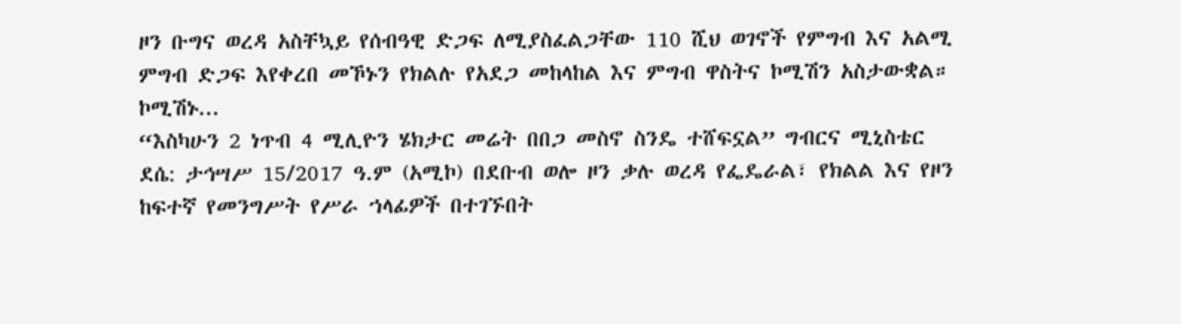ዞን ቡግና ወረዳ አስቸኳይ የሰብዓዊ ድጋፍ ለሚያስፈልጋቸው 110 ሺህ ወገኖች የምግብ እና አልሚ ምግብ ድጋፍ እየቀረበ መኾኑን የክልሉ የአደጋ መከላከል እና ምግብ ዋስትና ኮሚሽን አስታውቋል።
ኮሚሽኑ...
“እስካሁን 2 ነጥብ 4 ሚሊዮን ሄክታር መሬት በበጋ መስኖ ስንዴ ተሸፍኗል” ግብርና ሚኒስቴር
ደሴ: ታኅሣሥ 15/2017 ዓ.ም (አሚኮ) በደቡብ ወሎ ዞን ቃሉ ወረዳ የፌዴራል፣ የክልል እና የዞን ከፍተኛ የመንግሥት የሥራ ኀላፊዎች በተገኙበት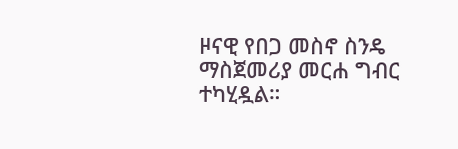ዞናዊ የበጋ መስኖ ስንዴ ማስጀመሪያ መርሐ ግብር ተካሂዷል።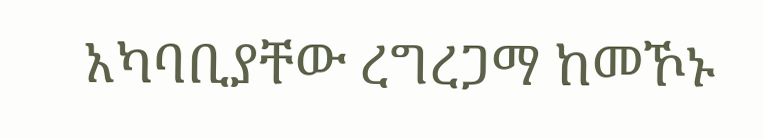አካባቢያቸው ረግረጋማ ከመኾኑ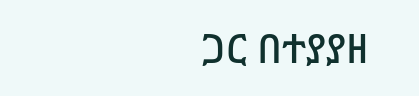ጋር በተያያዘ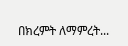በክረምት ለማምረት...